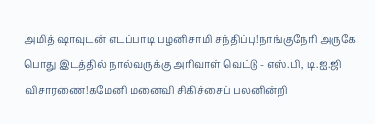அமித் ஷாவுடன் எடப்பாடி பழனிசாமி சந்திப்பு!நாங்குநேரி அருகே பொது இடத்தில் நால்வருக்கு அரிவாள் வெட்டு - எஸ்.பி, டி.ஐ.ஜி விசாரணை!கமேனி மனைவி சிகிச்சைப் பலனின்றி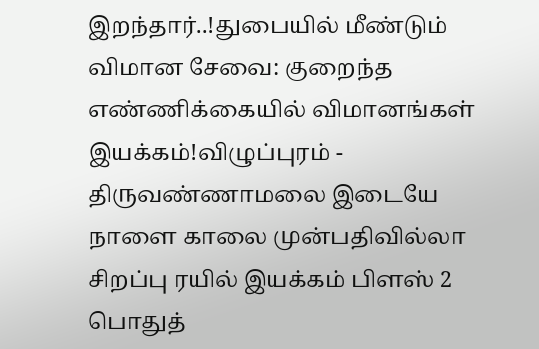இறந்தார்..!துபையில் மீண்டும் விமான சேவை: குறைந்த எண்ணிக்கையில் விமானங்கள் இயக்கம்!விழுப்புரம் - திருவண்ணாமலை இடையே நாளை காலை முன்பதிவில்லா சிறப்பு ரயில் இயக்கம் பிளஸ் 2 பொதுத்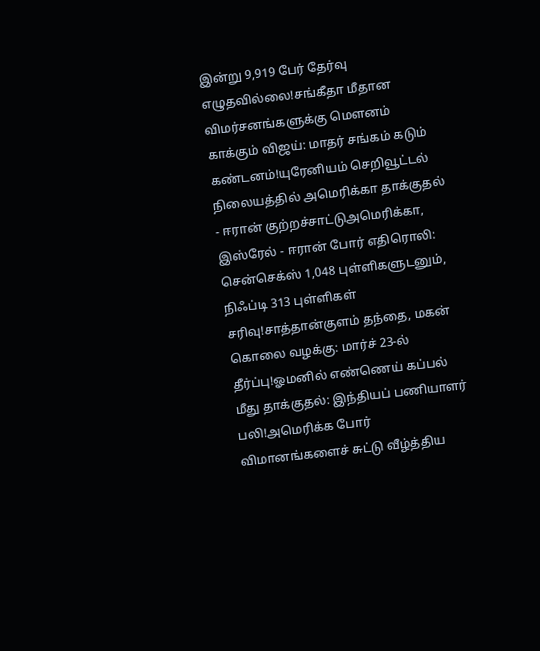இன்று 9,919 பேர் தேர்வு எழுதவில்லை!சங்கீதா மீதான விமர்சனங்களுக்கு மௌனம் காக்கும் விஜய்: மாதர் சங்கம் கடும் கண்டனம்!யுரேனியம் செறிவூட்டல் நிலையத்தில் அமெரிக்கா தாக்குதல் - ஈரான் குற்றச்சாட்டுஅமெரிக்கா, இஸ்ரேல் - ஈரான் போர் எதிரொலி: சென்செக்ஸ் 1,048 புள்ளிகளுடனும், நிஃப்டி 313 புள்ளிகள் சரிவு!சாத்தான்குளம் தந்தை, மகன் கொலை வழக்கு: மார்ச் 23-ல் தீர்ப்பு!ஓமனில் எண்ணெய் கப்பல் மீது தாக்குதல்: இந்தியப் பணியாளர் பலி!அமெரிக்க போர் விமானங்களைச் சுட்டு வீழ்த்திய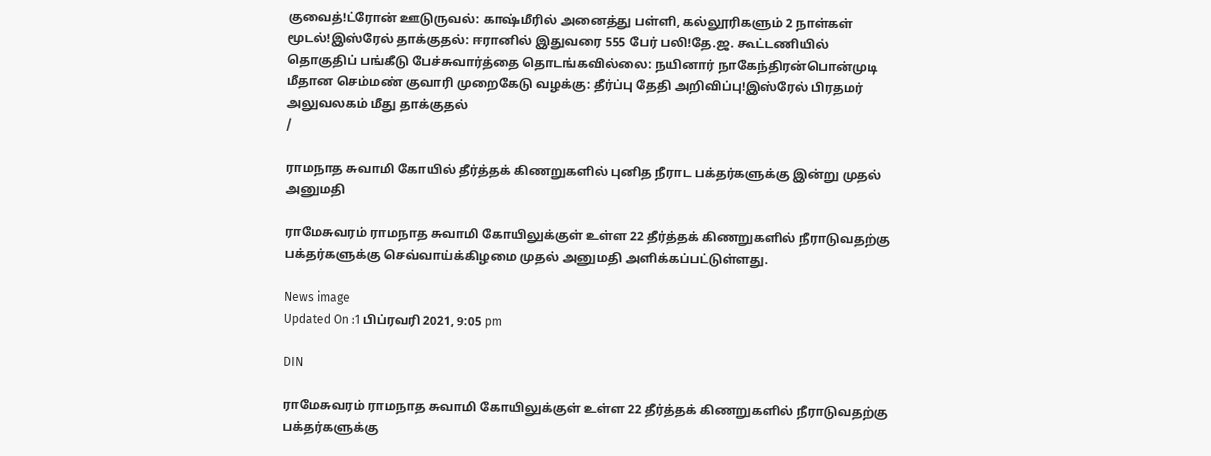குவைத்!ட்ரோன் ஊடுருவல்: காஷ்மீரில் அனைத்து பள்ளி, கல்லூரிகளும் 2 நாள்கள் மூடல்!இஸ்ரேல் தாக்குதல்: ஈரானில் இதுவரை 555 பேர் பலி!தே.ஜ. கூட்டணியில் தொகுதிப் பங்கீடு பேச்சுவார்த்தை தொடங்கவில்லை: நயினார் நாகேந்திரன்பொன்முடி மீதான செம்மண் குவாரி முறைகேடு வழக்கு: தீர்ப்பு தேதி அறிவிப்பு!இஸ்ரேல் பிரதமர் அலுவலகம் மீது தாக்குதல்
/

ராமநாத சுவாமி கோயில் தீர்த்தக் கிணறுகளில் புனித நீராட பக்தர்களுக்கு இன்று முதல் அனுமதி

ராமேசுவரம் ராமநாத சுவாமி கோயிலுக்குள் உள்ள 22 தீர்த்தக் கிணறுகளில் நீராடுவதற்கு பக்தர்களுக்கு செவ்வாய்க்கிழமை முதல் அனுமதி அளிக்கப்பட்டுள்ளது.

News image
Updated On :1 பிப்ரவரி 2021, 9:05 pm

DIN

ராமேசுவரம் ராமநாத சுவாமி கோயிலுக்குள் உள்ள 22 தீர்த்தக் கிணறுகளில் நீராடுவதற்கு பக்தர்களுக்கு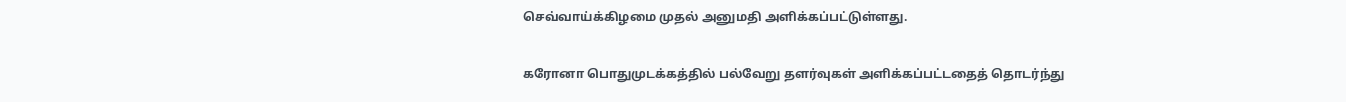செவ்வாய்க்கிழமை முதல் அனுமதி அளிக்கப்பட்டுள்ளது.

கரோனா பொதுமுடக்கத்தில் பல்வேறு தளர்வுகள் அளிக்கப்பட்டதைத் தொடர்ந்து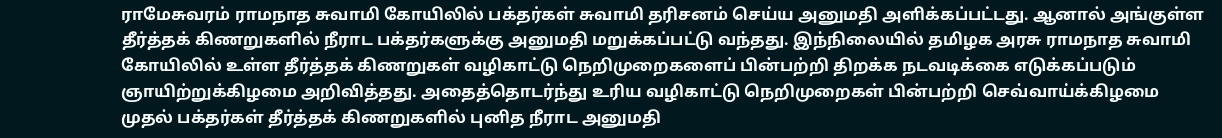ராமேசுவரம் ராமநாத சுவாமி கோயிலில் பக்தர்கள் சுவாமி தரிசனம் செய்ய அனுமதி அளிக்கப்பட்டது. ஆனால் அங்குள்ள தீர்த்தக் கிணறுகளில் நீராட பக்தர்களுக்கு அனுமதி மறுக்கப்பட்டு வந்தது. இந்நிலையில் தமிழக அரசு ராமநாத சுவாமி கோயிலில் உள்ள தீர்த்தக் கிணறுகள் வழிகாட்டு நெறிமுறைகளைப் பின்பற்றி திறக்க நடவடிக்கை எடுக்கப்படும் ஞாயிற்றுக்கிழமை அறிவித்தது. அதைத்தொடர்ந்து உரிய வழிகாட்டு நெறிமுறைகள் பின்பற்றி செவ்வாய்க்கிழமை முதல் பக்தர்கள் தீர்த்தக் கிணறுகளில் புனித நீராட அனுமதி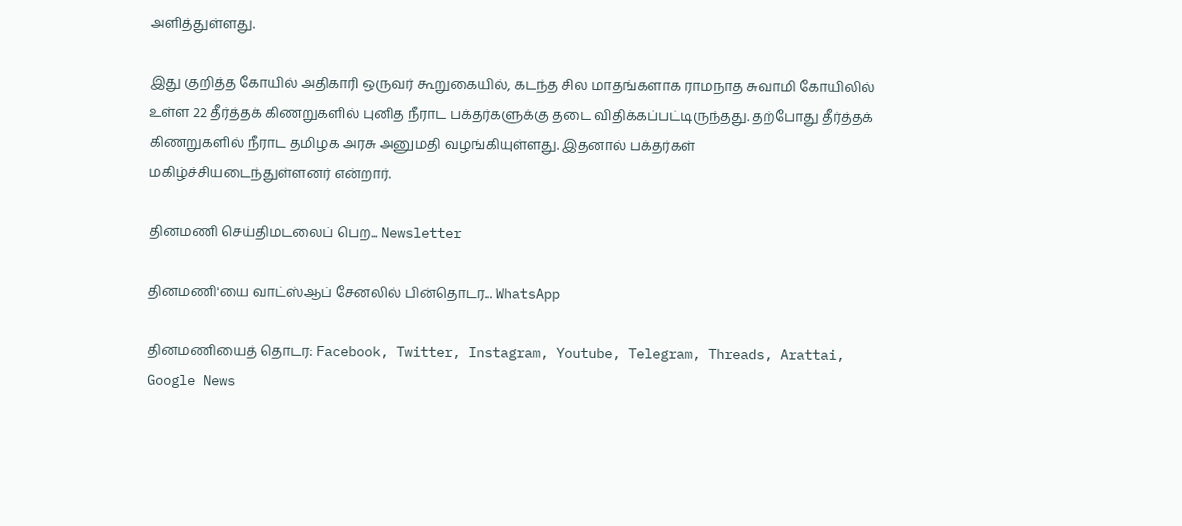அளித்துள்ளது.

இது குறித்த கோயில் அதிகாரி ஒருவர் கூறுகையில், கடந்த சில மாதங்களாக ராமநாத சுவாமி கோயிலில் உள்ள 22 தீர்த்தக் கிணறுகளில் புனித நீராட பக்தர்களுக்கு தடை விதிக்கப்பட்டிருந்தது. தற்போது தீர்த்தக் கிணறுகளில் நீராட தமிழக அரசு அனுமதி வழங்கியுள்ளது. இதனால் பக்தர்கள் மகிழ்ச்சியடைந்துள்ளனர் என்றார்.

தினமணி செய்திமடலைப் பெற... Newsletter

தினமணி'யை வாட்ஸ்ஆப் சேனலில் பின்தொடர... WhatsApp

தினமணியைத் தொடர: Facebook, Twitter, Instagram, Youtube, Telegram, Threads, Arattai, Google News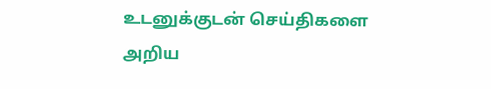உடனுக்குடன் செய்திகளை அறிய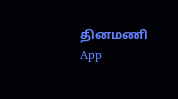தினமணி App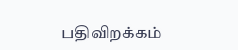பதிவிறக்கம்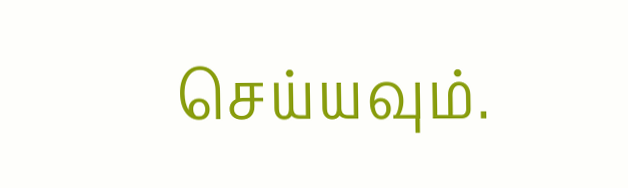செய்யவும்.